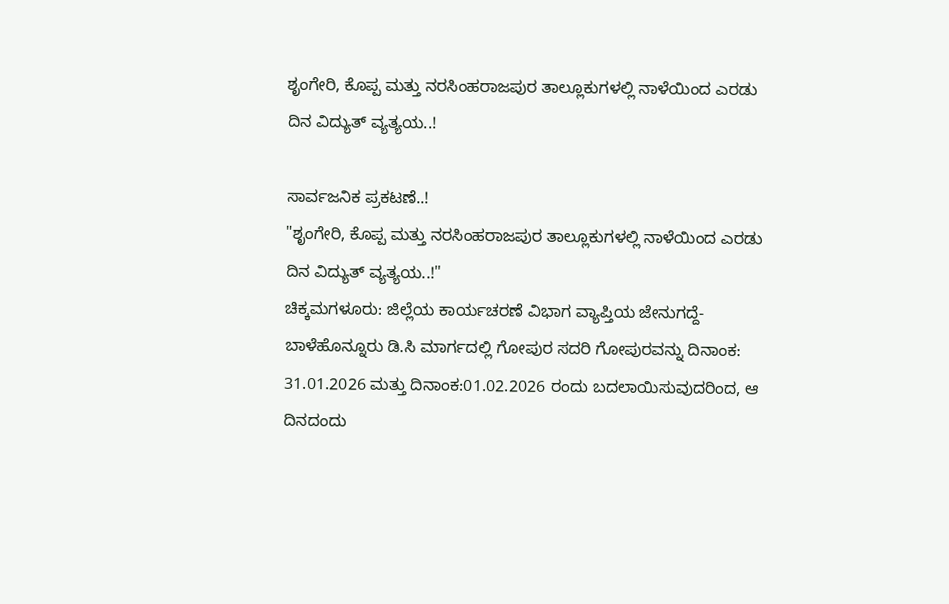ಶೃಂಗೇರಿ, ಕೊಪ್ಪ ಮತ್ತು ನರಸಿಂಹರಾಜಪುರ ತಾಲ್ಲೂಕುಗಳಲ್ಲಿ ನಾಳೆಯಿಂದ ಎರಡು ದಿನ ವಿದ್ಯುತ್ ವ್ಯತ್ಯಯ..!

ಸಾರ್ವಜನಿಕ ಪ್ರಕಟಣೆ..!
"ಶೃಂಗೇರಿ, ಕೊಪ್ಪ ಮತ್ತು ನರಸಿಂಹರಾಜಪುರ ತಾಲ್ಲೂಕುಗಳಲ್ಲಿ ನಾಳೆಯಿಂದ ಎರಡು ದಿನ ವಿದ್ಯುತ್ ವ್ಯತ್ಯಯ..!"
ಚಿಕ್ಕಮಗಳೂರು: ಜಿಲ್ಲೆಯ ಕಾರ್ಯಚರಣೆ ವಿಭಾಗ ವ್ಯಾಪ್ತಿಯ ಜೇನುಗದ್ದೆ-ಬಾಳೆಹೊನ್ನೂರು ಡಿ.ಸಿ ಮಾರ್ಗದಲ್ಲಿ ಗೋಪುರ ಸದರಿ ಗೋಪುರವನ್ನು ದಿನಾಂಕ: 31.01.2026 ಮತ್ತು ದಿನಾಂಕ:01.02.2026 ರಂದು ಬದಲಾಯಿಸುವುದರಿಂದ, ಆ ದಿನದಂದು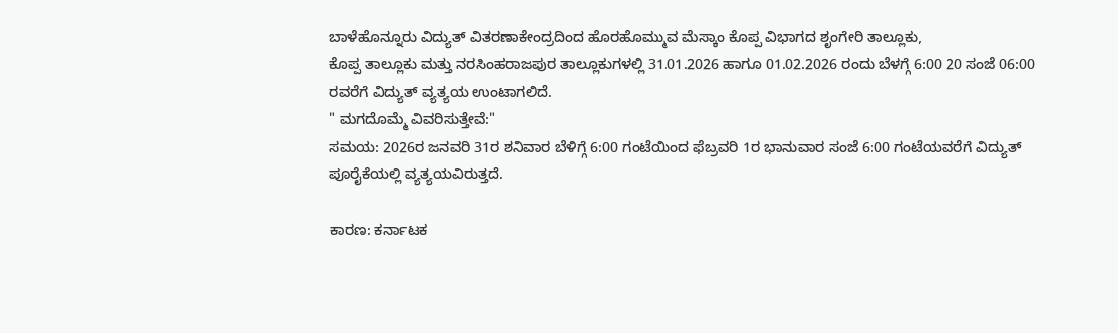ಬಾಳೆಹೊನ್ನೂರು ವಿದ್ಯುತ್‌ ವಿತರಣಾಕೇಂದ್ರದಿಂದ ಹೊರಹೊಮ್ಮುವ ಮೆಸ್ಕಾಂ ಕೊಪ್ಪ ವಿಭಾಗದ ಶೃಂಗೇರಿ ತಾಲ್ಲೂಕು,
ಕೊಪ್ಪ ತಾಲ್ಲೂಕು ಮತ್ತು ನರಸಿಂಹರಾಜಪುರ ತಾಲ್ಲೂಕುಗಳಲ್ಲಿ 31.01.2026 ಹಾಗೂ 01.02.2026 ರಂದು ಬೆಳಗ್ಗೆ 6:00 20 ಸಂಜೆ 06:00 ರವರೆಗೆ ವಿದ್ಯುತ್ ವ್ಯತ್ಯಯ ಉಂಟಾಗಲಿದೆ.
" ಮಗದೊಮ್ಮೆ ವಿವರಿಸುತ್ತೇವೆ:"
ಸಮಯ: 2026ರ ಜನವರಿ 31ರ ಶನಿವಾರ ಬೆಳಿಗ್ಗೆ 6:00 ಗಂಟೆಯಿಂದ ಫೆಬ್ರವರಿ 1ರ ಭಾನುವಾರ ಸಂಜೆ 6:00 ಗಂಟೆಯವರೆಗೆ ವಿದ್ಯುತ್ ಪೂರೈಕೆಯಲ್ಲಿ ವ್ಯತ್ಯಯವಿರುತ್ತದೆ.

ಕಾರಣ: ಕರ್ನಾಟಕ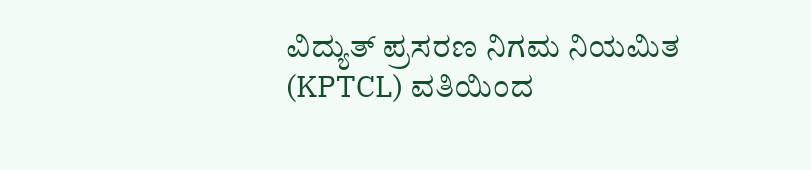ವಿದ್ಯುತ್ ಪ್ರಸರಣ ನಿಗಮ ನಿಯಮಿತ (KPTCL) ವತಿಯಿಂದ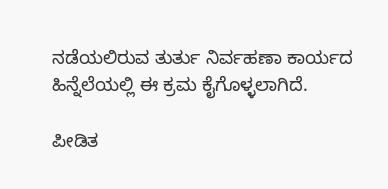ನಡೆಯಲಿರುವ ತುರ್ತು ನಿರ್ವಹಣಾ ಕಾರ್ಯದ ಹಿನ್ನೆಲೆಯಲ್ಲಿ ಈ ಕ್ರಮ ಕೈಗೊಳ್ಳಲಾಗಿದೆ.

ಪೀಡಿತ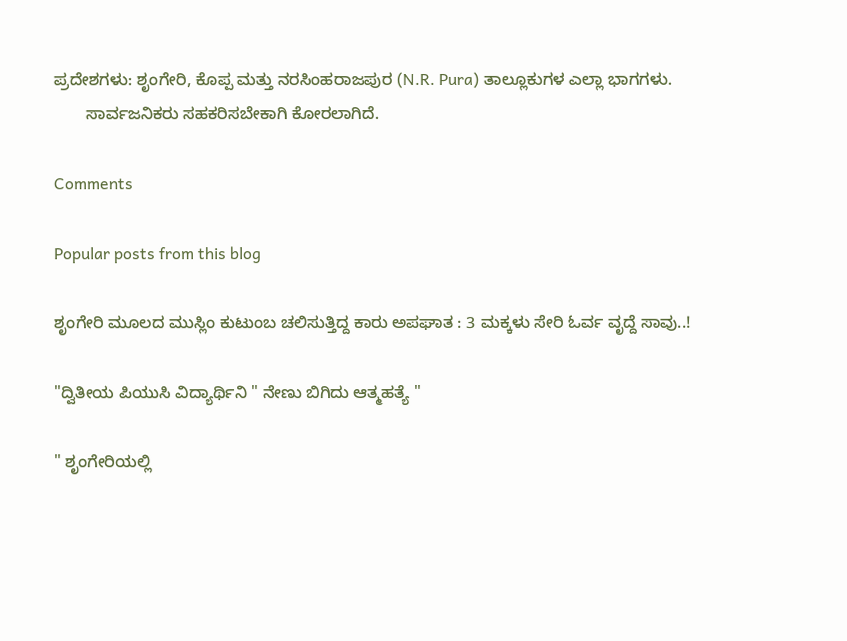ಪ್ರದೇಶಗಳು: ಶೃಂಗೇರಿ, ಕೊಪ್ಪ ಮತ್ತು ನರಸಿಂಹರಾಜಪುರ (N.R. Pura) ತಾಲ್ಲೂಕುಗಳ ಎಲ್ಲಾ ಭಾಗಗಳು.
       ಸಾರ್ವಜನಿಕರು ಸಹಕರಿಸಬೇಕಾಗಿ ಕೋರಲಾಗಿದೆ.

Comments

Popular posts from this blog

ಶೃಂಗೇರಿ ಮೂಲದ ಮುಸ್ಲಿಂ ಕುಟುಂಬ ಚಲಿಸುತ್ತಿದ್ದ ಕಾರು ಅಪಘಾತ : 3 ಮಕ್ಕಳು ಸೇರಿ ಓರ್ವ ವೃದ್ದೆ ಸಾವು..!

"ದ್ವಿತೀಯ ಪಿಯುಸಿ ವಿದ್ಯಾರ್ಥಿನಿ " ನೇಣು ಬಿಗಿದು ಆತ್ಮಹತ್ಯೆ "

" ಶೃಂಗೇರಿಯಲ್ಲಿ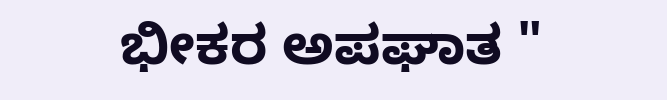ಭೀಕರ ಅಪಘಾತ "